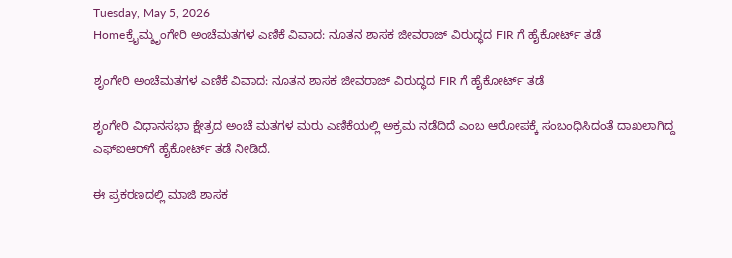Tuesday, May 5, 2026
Homeಕ್ರೈಮ್ಶೃಂಗೇರಿ ಅಂಚೆಮತಗಳ ಎಣಿಕೆ ವಿವಾದ: ನೂತನ ಶಾಸಕ ಜೀವರಾಜ್ ವಿರುದ್ಧದ FIR ಗೆ ಹೈಕೋರ್ಟ್ ತಡೆ

ಶೃಂಗೇರಿ ಅಂಚೆಮತಗಳ ಎಣಿಕೆ ವಿವಾದ: ನೂತನ ಶಾಸಕ ಜೀವರಾಜ್ ವಿರುದ್ಧದ FIR ಗೆ ಹೈಕೋರ್ಟ್ ತಡೆ

ಶೃಂಗೇರಿ ವಿಧಾನಸಭಾ ಕ್ಷೇತ್ರದ ಅಂಚೆ ಮತಗಳ ಮರು ಎಣಿಕೆಯಲ್ಲಿ ಅಕ್ರಮ ನಡೆದಿದೆ ಎಂಬ ಆರೋಪಕ್ಕೆ ಸಂಬಂಧಿಸಿದಂತೆ ದಾಖಲಾಗಿದ್ದ ಎಫ್‌ಐಆರ್‌ಗೆ ಹೈಕೋರ್ಟ್ ತಡೆ ನೀಡಿದೆ.

ಈ ಪ್ರಕರಣದಲ್ಲಿ ಮಾಜಿ ಶಾಸಕ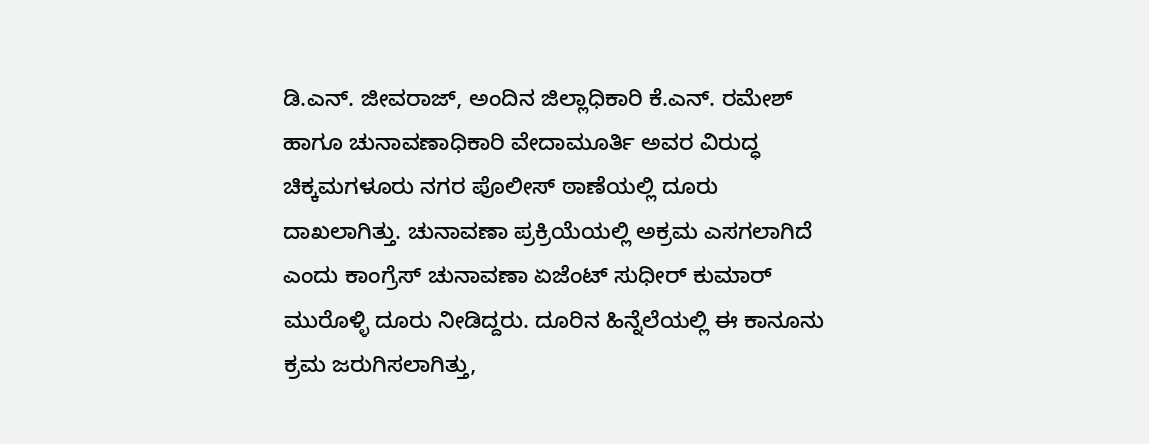ಡಿ.ಎನ್. ಜೀವರಾಜ್, ಅಂದಿನ ಜಿಲ್ಲಾಧಿಕಾರಿ ಕೆ.ಎನ್. ರಮೇಶ್ ಹಾಗೂ ಚುನಾವಣಾಧಿಕಾರಿ ವೇದಾಮೂರ್ತಿ ಅವರ ವಿರುದ್ಧ ಚಿಕ್ಕಮಗಳೂರು ನಗರ ಪೊಲೀಸ್ ಠಾಣೆಯಲ್ಲಿ ದೂರು ದಾಖಲಾಗಿತ್ತು. ಚುನಾವಣಾ ಪ್ರಕ್ರಿಯೆಯಲ್ಲಿ ಅಕ್ರಮ ಎಸಗಲಾಗಿದೆ ಎಂದು ಕಾಂಗ್ರೆಸ್ ಚುನಾವಣಾ ಏಜೆಂಟ್ ಸುಧೀರ್ ಕುಮಾರ್ ಮುರೊಳ್ಳಿ ದೂರು ನೀಡಿದ್ದರು. ದೂರಿನ ಹಿನ್ನೆಲೆಯಲ್ಲಿ ಈ ಕಾನೂನು ಕ್ರಮ ಜರುಗಿಸಲಾಗಿತ್ತು,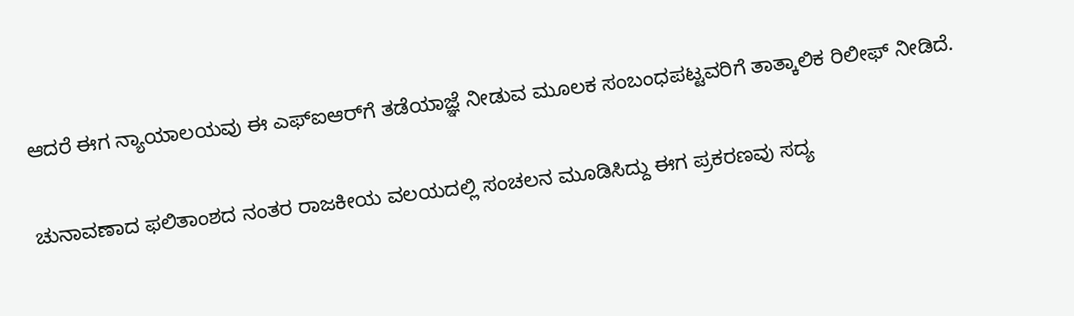ಆದರೆ ಈಗ ನ್ಯಾಯಾಲಯವು ಈ ಎಫ್‌ಐಆರ್‌ಗೆ ತಡೆಯಾಜ್ಞೆ ನೀಡುವ ಮೂಲಕ ಸಂಬಂಧಪಟ್ಟವರಿಗೆ ತಾತ್ಕಾಲಿಕ ರಿಲೀಫ್ ನೀಡಿದೆ.

ಚುನಾವಣಾದ ಫಲಿತಾಂಶದ ನಂತರ ರಾಜಕೀಯ ವಲಯದಲ್ಲಿ ಸಂಚಲನ ಮೂಡಿಸಿದ್ದು ಈಗ ಪ್ರಕರಣವು ಸದ್ಯ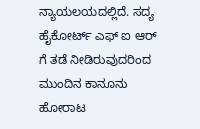ನ್ಯಾಯಲಯದಲ್ಲಿದೆ. ಸದ್ಯ ಹೈಕೋರ್ಟ್‌ ಎಫ್‌ ಐ ಆರ್‌ ಗೆ ತಡೆ ನೀಡಿರುವುದರಿಂದ ಮುಂದಿನ ಕಾನೂನು ಹೋರಾಟ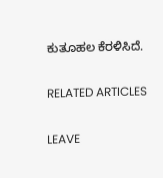ಕುತೂಹಲ ಕೆರಳಿಸಿದೆ.

RELATED ARTICLES

LEAVE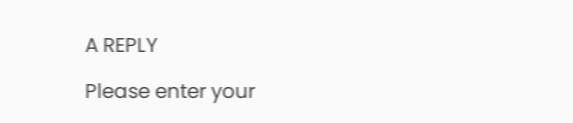A REPLY

Please enter your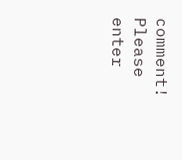comment!
Please enter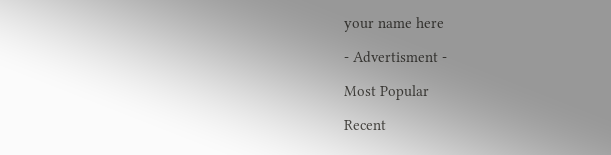your name here

- Advertisment -

Most Popular

Recent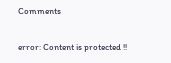Comments

error: Content is protected !!